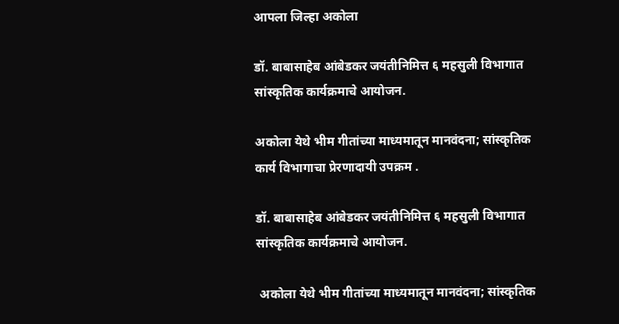आपला जिल्हा अकोला

डॉ. बाबासाहेब आंबेडकर जयंतीनिमित्त ६ महसुली विभागात सांस्कृतिक कार्यक्रमाचे आयोजन.

अकोला येथे भीम गीतांच्या माध्यमातून मानवंदना; सांस्कृतिक कार्य विभागाचा प्रेरणादायी उपक्रम .

डॉ. बाबासाहेब आंबेडकर जयंतीनिमित्त ६ महसुली विभागात सांस्कृतिक कार्यक्रमाचे आयोजन.

 अकोला येथे भीम गीतांच्या माध्यमातून मानवंदना; सांस्कृतिक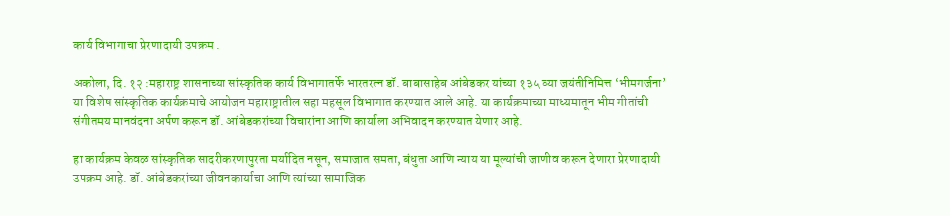कार्य विभागाचा प्रेरणादायी उपक्रम .

अकोला, दि. १२ :महाराष्ट्र शासनाच्या सांस्कृतिक कार्य विभागातर्फे भारतरत्न डॉ. बाबासाहेब आंबेडकर यांच्या १३५ व्या जयंतीनिमित्त ‘भीमगर्जना’ या विशेष सांस्कृतिक कार्यक्रमाचे आयोजन महाराष्ट्रातील सहा महसूल विभागात करण्यात आले आहे. या कार्यक्रमाच्या माध्यमातून भीम गीतांची संगीतमय मानवंदना अर्पण करून डॉ. आंबेडकरांच्या विचारांना आणि कार्याला अभिवादन करण्यात येणार आहे.

हा कार्यक्रम केवळ सांस्कृतिक सादरीकरणापुरता मर्यादित नसून, समाजात समता, बंधुता आणि न्याय या मूल्यांची जाणीव करून देणारा प्रेरणादायी उपक्रम आहे. डॉ. आंबेडकरांच्या जीवनकार्याचा आणि त्यांच्या सामाजिक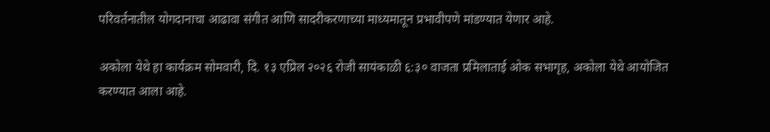परिवर्तनातील योगदानाचा आढावा संगीत आणि सादरीकरणाच्या माध्यमातून प्रभावीपणे मांडण्यात येणार आहे.

अकोला येथे हा कार्यक्रम सोमवारी, दि. १३ एप्रिल २०२६ रोजी सायंकाळी ६:३० वाजता प्रमिलाताई ओक सभागृह, अकोला येथे आयोजित करण्यात आला आहे.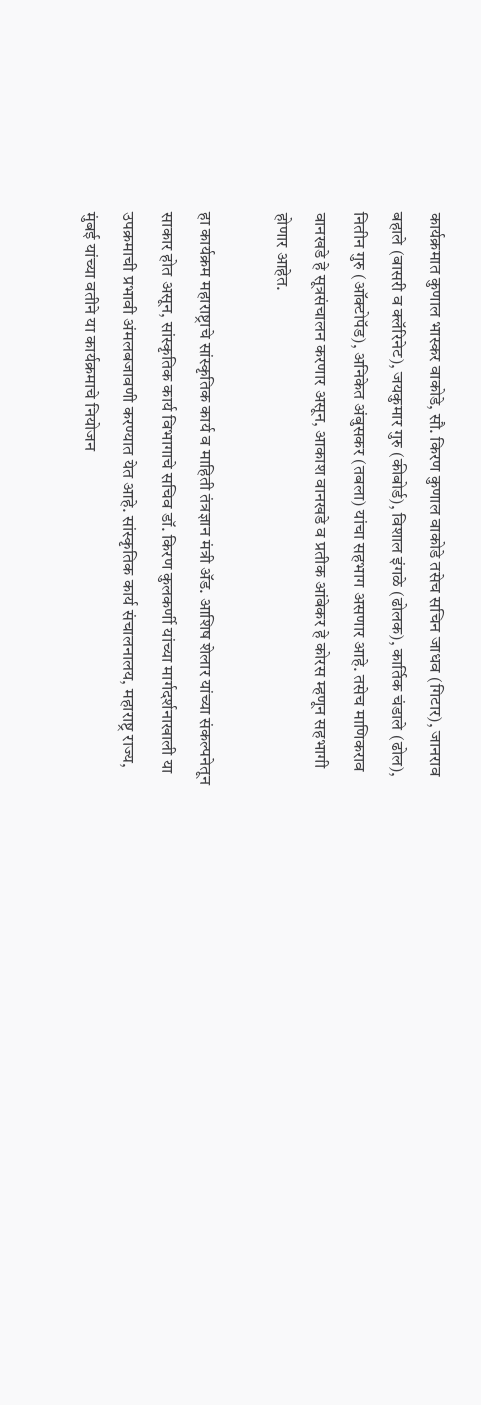कार्यक्रमात कुणाल भास्कर वाकोडे, सौ. किरण कुणाल वाकोडे तसेच सचिन जाधव (गिटार), जानराव बहाले (बासरी व क्लॅरिनेट), जयकुमार गुरु (कीबोर्ड), विशाल इंगळे (ढोलक), कार्तिक चंडाले (ढोल), नितीन गुरु (ऑक्टोपॅड), अनिकेत अंबुसकर (तबला) यांचा सहभाग असणार आहे. तसेच माणिकराव वानखडे हे सूत्रसंचालन करणार असून, आकाश वानखडे व प्रतीक आंबेकर हे कोरस म्हणून सहभागी होणार आहेत.

हा कार्यक्रम महाराष्ट्राचे सांस्कृतिक कार्य व माहिती तंत्रज्ञान मंत्री ॲड. आशिष शेलार यांच्या संकल्पनेतून साकार होत असून, सांस्कृतिक कार्य विभागाचे सचिव डॉ. किरण कुलकर्णी यांच्या मार्गदर्शनाखाली या उपक्रमाची प्रभावी अंमलबजावणी करण्यात येत आहे. सांस्कृतिक कार्य संचालनालय, महाराष्ट्र राज्य, मुंबई यांच्या वतीने या कार्यक्रमाचे नियोजन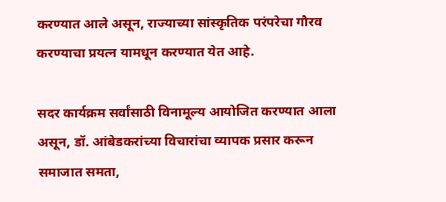करण्यात आले असून, राज्याच्या सांस्कृतिक परंपरेचा गौरव करण्याचा प्रयत्न यामधून करण्यात येत आहे.

सदर कार्यक्रम सर्वांसाठी विनामूल्य आयोजित करण्यात आला असून, डॉ. आंबेडकरांच्या विचारांचा व्यापक प्रसार करून समाजात समता,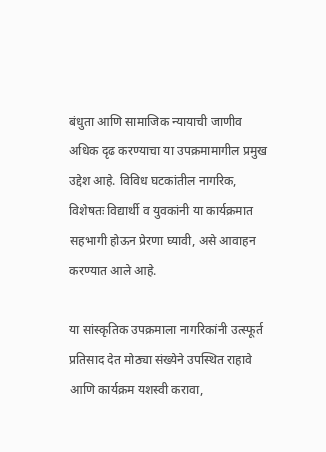बंधुता आणि सामाजिक न्यायाची जाणीव अधिक दृढ करण्याचा या उपक्रमामागील प्रमुख उद्देश आहे. विविध घटकांतील नागरिक, विशेषतः विद्यार्थी व युवकांनी या कार्यक्रमात सहभागी होऊन प्रेरणा घ्यावी, असे आवाहन करण्यात आले आहे.

या सांस्कृतिक उपक्रमाला नागरिकांनी उत्स्फूर्त प्रतिसाद देत मोठ्या संख्येने उपस्थित राहावे आणि कार्यक्रम यशस्वी करावा,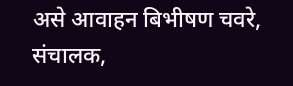असे आवाहन बिभीषण चवरे, संचालक,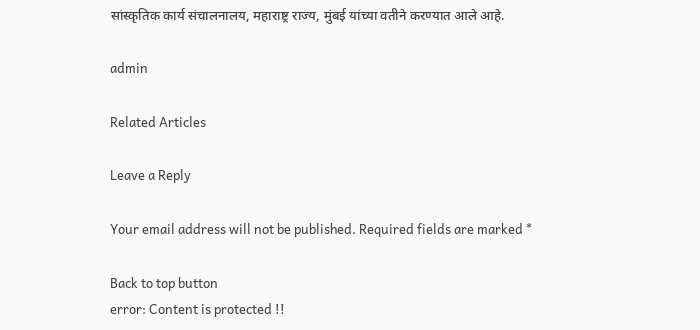सांस्कृतिक कार्य संचालनालय, महाराष्ट्र राज्य, मुंबई यांच्या वतीने करण्यात आले आहे.

admin

Related Articles

Leave a Reply

Your email address will not be published. Required fields are marked *

Back to top button
error: Content is protected !!